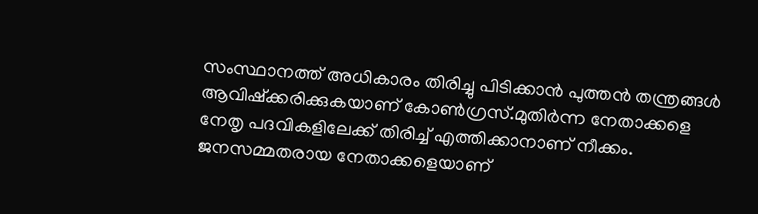സംസ്ഥാനത്ത് അധികാരം തിരിച്ചു പിടിക്കാന്‍ പുത്തന്‍ തന്ത്രങ്ങള്‍ ആവിഷ്‌ക്കരിക്കുകയാണ് കോണ്‍ഗ്രസ്.മുതിര്‍ന്ന നേതാക്കളെ നേതൃ പദവികളിലേക്ക് തിരിച്ച്‌ എത്തിക്കാനാണ് നീക്കം. ജനസമ്മതരായ നേതാക്കളെയാണ്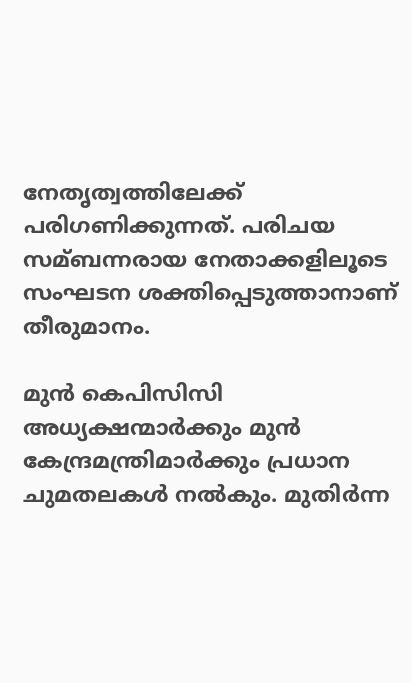നേതൃത്വത്തിലേക്ക് പരിഗണിക്കുന്നത്. പരിചയ സമ്ബന്നരായ നേതാക്കളിലൂടെ സംഘടന ശക്തിപ്പെടുത്താനാണ് തീരുമാനം.

മുന്‍ കെപിസിസി അധ്യക്ഷന്മാര്‍ക്കും മുന്‍ കേന്ദ്രമന്ത്രിമാര്‍ക്കും പ്രധാന ചുമതലകള്‍ നല്‍കും. മുതിര്‍ന്ന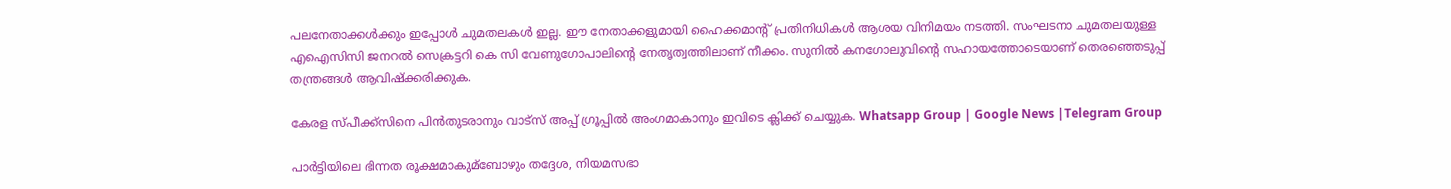പലനേതാക്കള്‍ക്കും ഇപ്പോള്‍ ചുമതലകള്‍ ഇല്ല. ഈ നേതാക്കളുമായി ഹൈക്കമാന്റ് പ്രതിനിധികള്‍ ആശയ വിനിമയം നടത്തി. സംഘടനാ ചുമതലയുള്ള എഐസിസി ജനറല്‍ സെക്രട്ടറി കെ സി വേണുഗോപാലിന്റെ നേതൃത്വത്തിലാണ് നീക്കം. സുനില്‍ കനഗോലുവിന്റെ സഹായത്തോടെയാണ് തെരഞ്ഞെടുപ്പ് തന്ത്രങ്ങള്‍ ആവിഷ്‌ക്കരിക്കുക.

കേരള സ്പീക്ക്സിനെ പിൻതുടരാനും വാട്സ് അപ്പ് ഗ്രൂപ്പിൽ അംഗമാകാനും ഇവിടെ ക്ലിക്ക് ചെയ്യുക. Whatsapp Group | Google News |Telegram Group

പാര്‍ട്ടിയിലെ ഭിന്നത രൂക്ഷമാകുമ്ബോഴും തദ്ദേശ, നിയമസഭാ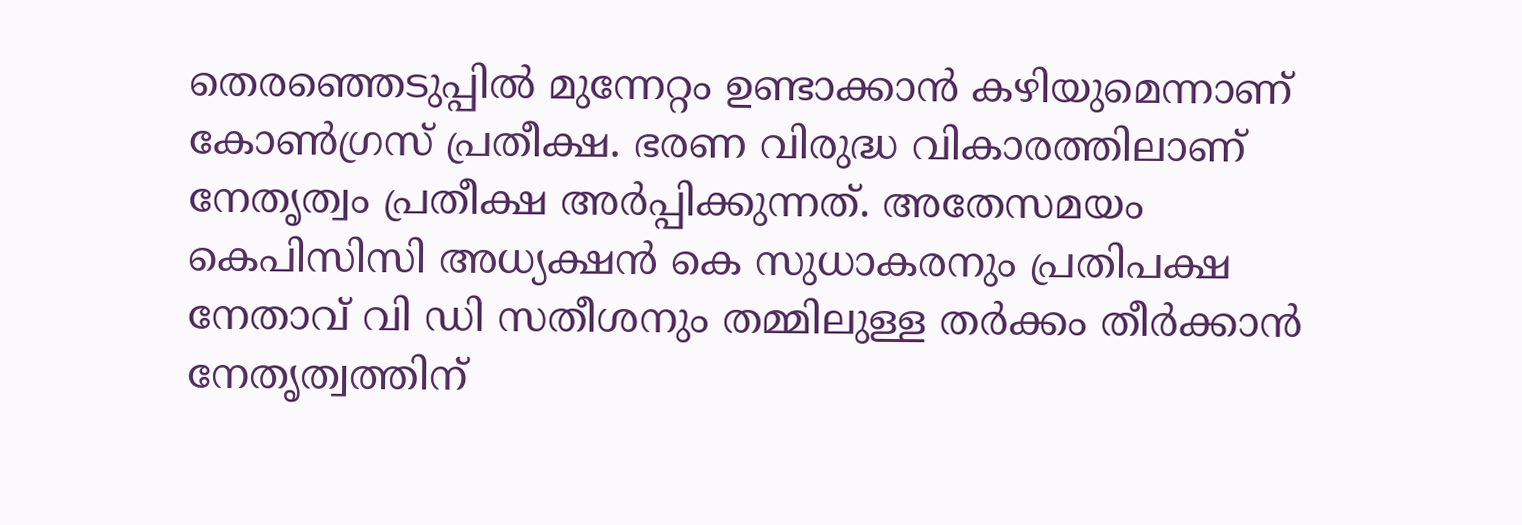തെരഞ്ഞെടുപ്പില്‍ മുന്നേറ്റം ഉണ്ടാക്കാന്‍ കഴിയുമെന്നാണ് കോണ്‍ഗ്രസ് പ്രതീക്ഷ. ഭരണ വിരുദ്ധ വികാരത്തിലാണ് നേതൃത്വം പ്രതീക്ഷ അര്‍പ്പിക്കുന്നത്. അതേസമയം കെപിസിസി അധ്യക്ഷന്‍ കെ സുധാകരനും പ്രതിപക്ഷ നേതാവ് വി ഡി സതീശനും തമ്മിലുള്ള തര്‍ക്കം തീര്‍ക്കാന്‍ നേതൃത്വത്തിന്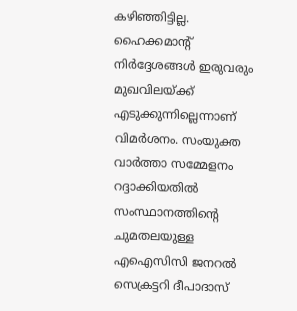കഴിഞ്ഞിട്ടില്ല. ഹൈക്കമാന്റ് നിര്‍ദ്ദേശങ്ങള്‍ ഇരുവരും മുഖവിലയ്ക്ക് എടുക്കുന്നില്ലെന്നാണ് വിമര്‍ശനം. സംയുക്ത വാര്‍ത്താ സമ്മേളനം റദ്ദാക്കിയതില്‍ സംസ്ഥാനത്തിന്റെ ചുമതലയുള്ള എഐസിസി ജനറല്‍ സെക്രട്ടറി ദീപാദാസ്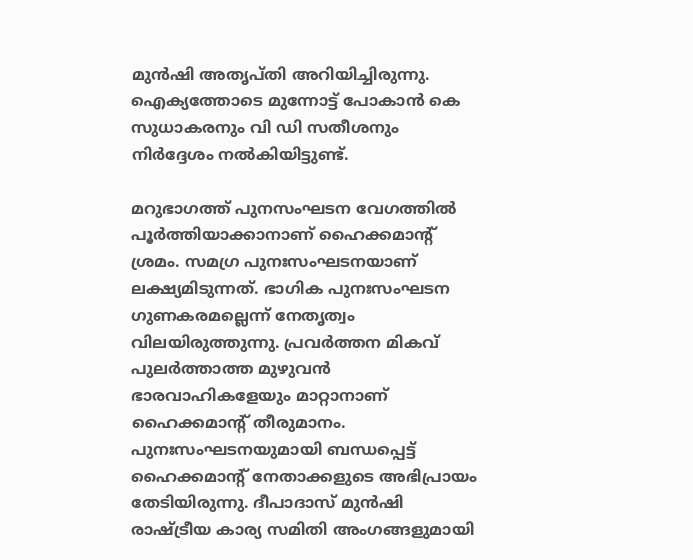മുന്‍ഷി അതൃപ്തി അറിയിച്ചിരുന്നു. ഐക്യത്തോടെ മുന്നോട്ട് പോകാന്‍ കെ സുധാകരനും വി ഡി സതീശനും നിര്‍ദ്ദേശം നല്‍കിയിട്ടുണ്ട്.

മറുഭാഗത്ത് പുനസംഘടന വേഗത്തില്‍ പൂര്‍ത്തിയാക്കാനാണ് ഹൈക്കമാന്റ് ശ്രമം. സമഗ്ര പുനഃസംഘടനയാണ് ലക്ഷ്യമിടുന്നത്. ഭാഗിക പുനഃസംഘടന ഗുണകരമല്ലെന്ന് നേതൃത്വം വിലയിരുത്തുന്നു. പ്രവര്‍ത്തന മികവ് പുലര്‍ത്താത്ത മുഴുവന്‍ ഭാരവാഹികളേയും മാറ്റാനാണ് ഹൈക്കമാന്റ് തീരുമാനം. പുനഃസംഘടനയുമായി ബന്ധപ്പെട്ട് ഹൈക്കമാന്റ് നേതാക്കളുടെ അഭിപ്രായം തേടിയിരുന്നു. ദീപാദാസ് മുന്‍ഷി രാഷ്ട്രീയ കാര്യ സമിതി അംഗങ്ങളുമായി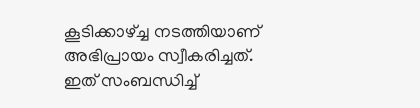കൂടിക്കാഴ്ച്ച നടത്തിയാണ് അഭിപ്രായം സ്വീകരിച്ചത്. ഇത് സംബന്ധിച്ച്‌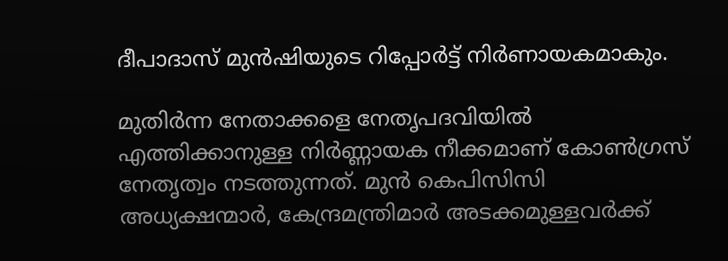ദീപാദാസ് മുന്‍ഷിയുടെ റിപ്പോര്‍ട്ട് നിര്‍ണായകമാകും.

മുതിര്‍ന്ന നേതാക്കളെ നേതൃപദവിയില്‍ എത്തിക്കാനുള്ള നിര്‍ണ്ണായക നീക്കമാണ് കോണ്‍ഗ്രസ് നേതൃത്വം നടത്തുന്നത്. മുന്‍ കെപിസിസി അധ്യക്ഷന്മാര്‍, കേന്ദ്രമന്ത്രിമാര്‍ അടക്കമുള്ളവര്‍ക്ക്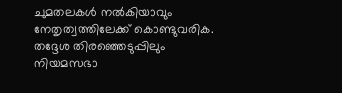ചുമതലകള്‍ നല്‍കിയാവും നേതൃത്വത്തിലേക്ക് കൊണ്ടുവരിക. തദ്ദേശ തിരഞ്ഞെടുപ്പിലും നിയമസഭാ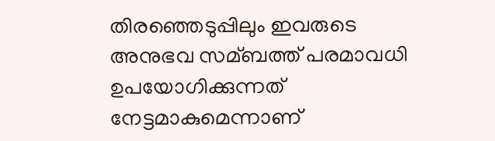തിരഞ്ഞെടുപ്പിലും ഇവരുടെ അനുഭവ സമ്ബത്ത് പരമാവധി ഉപയോഗിക്കുന്നത് നേട്ടമാകുമെന്നാണ്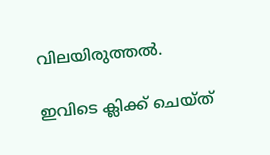വിലയിരുത്തല്‍.

ഇവിടെ ക്ലിക്ക് ചെയ്ത്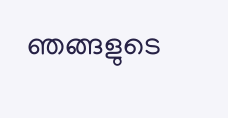ഞങ്ങളുടെ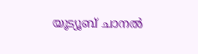യൂട്യൂബ് ചാനൽ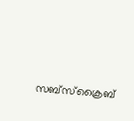സബ്സ്ക്രൈബ്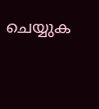ചെയ്യുക